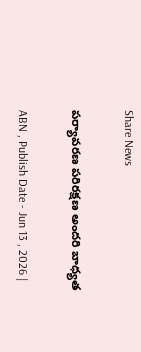Share News

పర్యావరణ పరిరక్షణ అందరి బాధ్యత

ABN , Publish Date - Jun 13 , 2026 |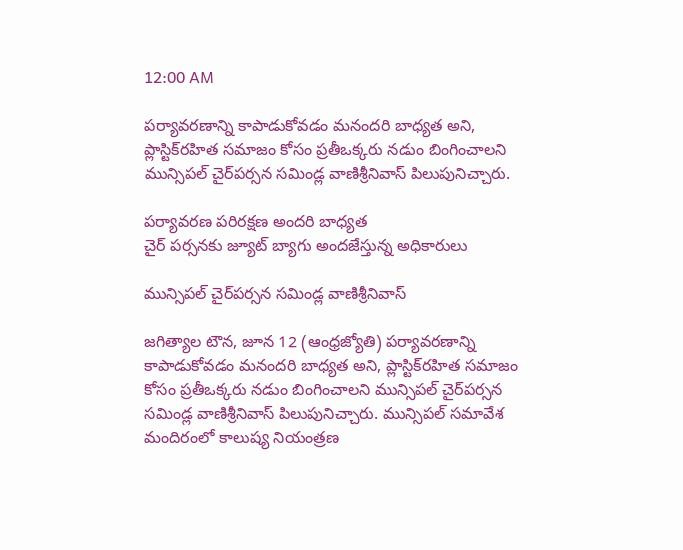12:00 AM

పర్యావరణాన్ని కాపాడుకోవడం మనందరి బాధ్యత అని, ప్లాస్టిక్‌రహిత సమాజం కోసం ప్రతీఒక్కరు నడుం బింగించాలని మున్సిపల్‌ చైర్‌పర్సన సమిండ్ల వాణిశ్రీనివాస్‌ పిలుపునిచ్చారు.

పర్యావరణ పరిరక్షణ అందరి బాధ్యత
చైర్‌ పర్సనకు జ్యూట్‌ బ్యాగు అందజేస్తున్న అధికారులు

మున్సిపల్‌ చైర్‌పర్సన సమిండ్ల వాణిశ్రీనివాస్‌

జగిత్యాల టౌన, జూన 12 (ఆంధ్రజ్యోతి) పర్యావరణాన్ని కాపాడుకోవడం మనందరి బాధ్యత అని, ప్లాస్టిక్‌రహిత సమాజం కోసం ప్రతీఒక్కరు నడుం బింగించాలని మున్సిపల్‌ చైర్‌పర్సన సమిండ్ల వాణిశ్రీనివాస్‌ పిలుపునిచ్చారు. మున్సిపల్‌ సమావేశ మందిరంలో కాలుష్య నియంత్రణ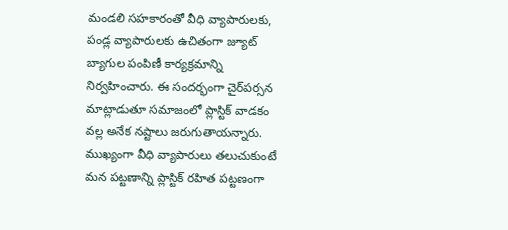మండలి సహకారంతో వీధి వ్యాపారులకు, పండ్ల వ్యాపారులకు ఉచితంగా జ్యూట్‌ బ్యాగుల పంపిణీ కార్యక్రమాన్ని నిర్వహించారు. ఈ సందర్భంగా చైర్‌పర్సన మాట్లాడుతూ సమాజంలో ప్లాస్టిక్‌ వాడకం వల్ల అనేక నష్టాలు జరుగుతాయన్నారు. ముఖ్యంగా వీధి వ్యాపారులు తలుచుకుంటే మన పట్టణాన్ని ప్లాస్టిక్‌ రహిత పట్టణంగా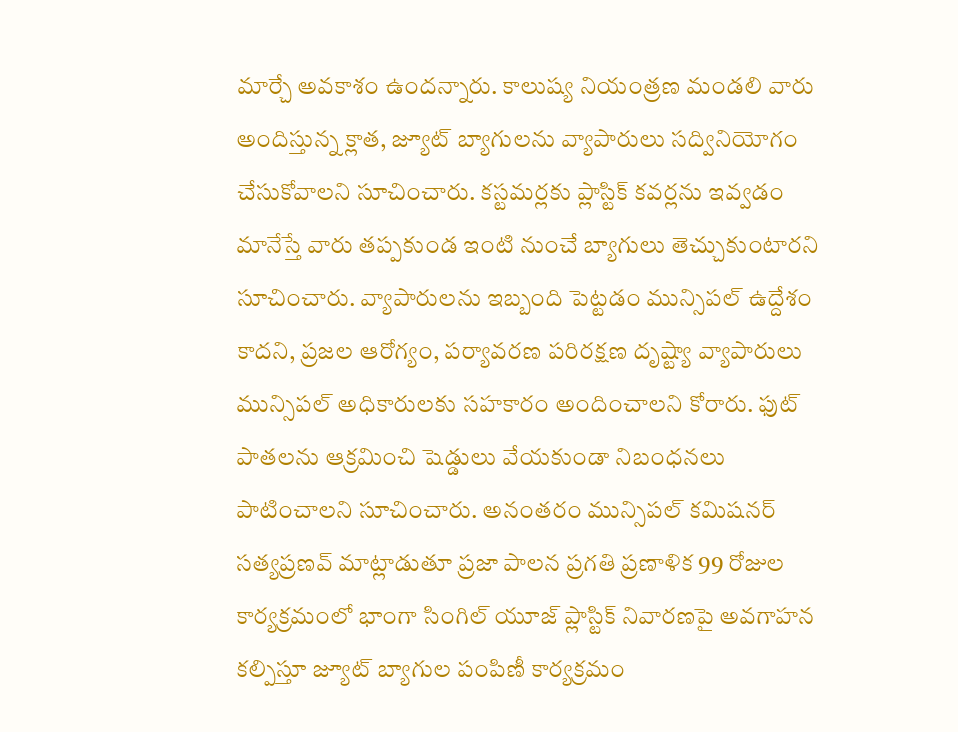మార్చే అవకాశం ఉందన్నారు. కాలుష్య నియంత్రణ మండలి వారు అందిస్తున్న క్లాత, జ్యూట్‌ బ్యాగులను వ్యాపారులు సద్వినియోగం చేసుకోవాలని సూచించారు. కస్టమర్లకు ప్లాస్టిక్‌ కవర్లను ఇవ్వడం మానేస్తే వారు తప్పకుండ ఇంటి నుంచే బ్యాగులు తెచ్చుకుంటారని సూచించారు. వ్యాపారులను ఇబ్బంది పెట్టడం మున్సిపల్‌ ఉద్దేశం కాదని, ప్రజల ఆరోగ్యం, పర్యావరణ పరిరక్షణ దృష్ట్యా వ్యాపారులు మున్సిపల్‌ అధికారులకు సహకారం అందించాలని కోరారు. ఫుట్‌ పాతలను ఆక్రమించి షెడ్డులు వేయకుండా నిబంధనలు పాటించాలని సూచించారు. అనంతరం మున్సిపల్‌ కమిషనర్‌ సత్యప్రణవ్‌ మాట్లాడుతూ ప్రజా పాలన ప్రగతి ప్రణాళిక 99 రోజుల కార్యక్రమంలో భాంగా సింగిల్‌ యూజ్‌ ప్లాస్టిక్‌ నివారణపై అవగాహన కల్పిస్తూ జ్యూట్‌ బ్యాగుల పంపిణీ కార్యక్రమం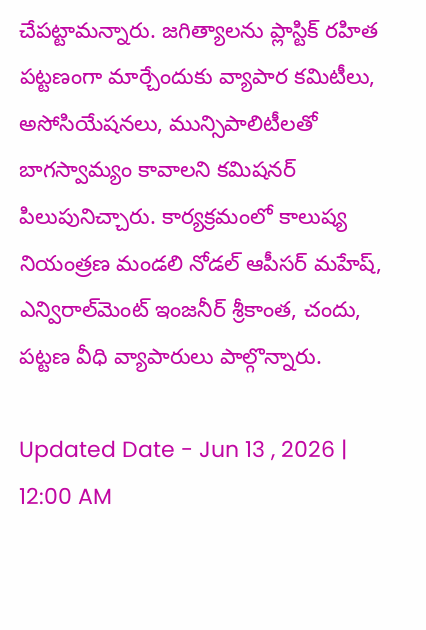చేపట్టామన్నారు. జగిత్యాలను ప్లాస్టిక్‌ రహిత పట్టణంగా మార్చేందుకు వ్యాపార కమిటీలు, అసోసియేషనలు, మున్సిపాలిటీలతో బాగస్వామ్యం కావాలని కమిషనర్‌ పిలుపునిచ్చారు. కార్యక్రమంలో కాలుష్య నియంత్రణ మండలి నోడల్‌ ఆపీసర్‌ మహేష్‌, ఎన్విరాల్‌మెంట్‌ ఇంజనీర్‌ శ్రీకాంత, చందు, పట్టణ వీధి వ్యాపారులు పాల్గొన్నారు.

Updated Date - Jun 13 , 2026 | 12:00 AM